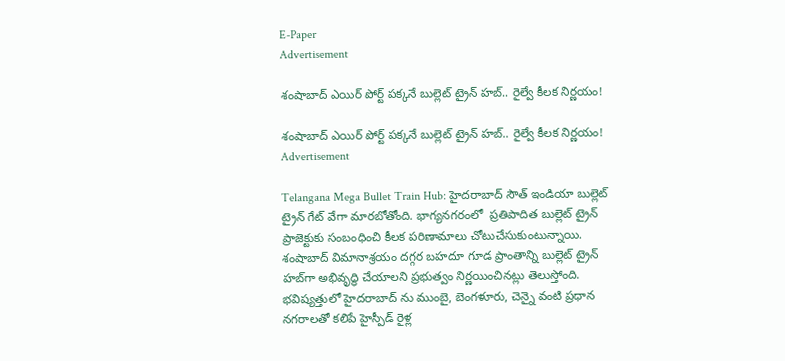E-Paper
Advertisement

శంషాబాద్ ఎయిర్‌ పోర్ట్ పక్కనే బుల్లెట్ ట్రైన్ హబ్.. రైల్వే కీలక నిర్ణయం!

శంషాబాద్ ఎయిర్‌ పోర్ట్ పక్కనే బుల్లెట్ ట్రైన్ హబ్.. రైల్వే కీలక నిర్ణయం!
Advertisement

Telangana Mega Bullet Train Hub: హైదరాబాద్‌ సౌత్ ఇండియా బుల్లెట్ ట్రైన్ గేట్ వేగా మారబోతోంది. భాగ్యనగరంలో  ప్రతిపాదిత బుల్లెట్‌ ట్రైన్‌ ప్రాజెక్టుకు సంబంధించి కీలక పరిణామాలు చోటుచేసుకుంటున్నాయి. శంషాబాద్‌ విమానాశ్రయం దగ్గర బహదూ గూడ ప్రాంతాన్ని బుల్లెట్‌ ట్రైన్‌ హబ్‌గా అభివృద్ధి చేయాలని ప్రభుత్వం నిర్ణయించినట్లు తెలుస్తోంది. భవిష్యత్తులో హైదరాబాద్‌ ను ముంబై, బెంగళూరు, చెన్నై వంటి ప్రధాన నగరాలతో కలిపే హైస్పీడ్‌ రైళ్ల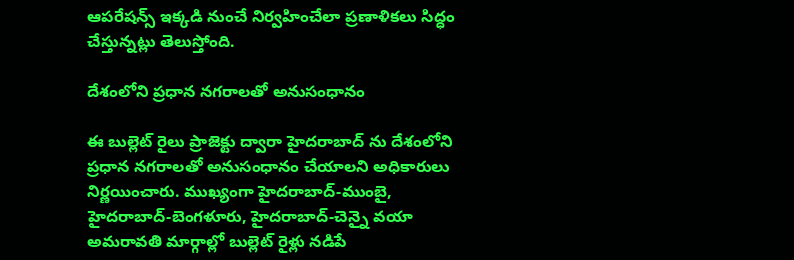ఆపరేషన్స్ ఇక్కడి నుంచే నిర్వహించేలా ప్రణాళికలు సిద్ధం చేస్తున్నట్లు తెలుస్తోంది.

దేశంలోని ప్రధాన నగరాలతో అనుసంధానం

ఈ బుల్లెట్ రైలు ప్రాజెక్టు ద్వారా హైదరాబాద్‌ ను దేశంలోని ప్రధాన నగరాలతో అనుసంధానం చేయాలని అధికారులు నిర్ణయించారు. ముఖ్యంగా హైదరాబాద్‌-ముంబై, హైదరాబాద్‌-బెంగళూరు, హైదరాబాద్‌-చెన్నై వయా అమరావతి మార్గాల్లో బుల్లెట్‌ రైళ్లు నడిపే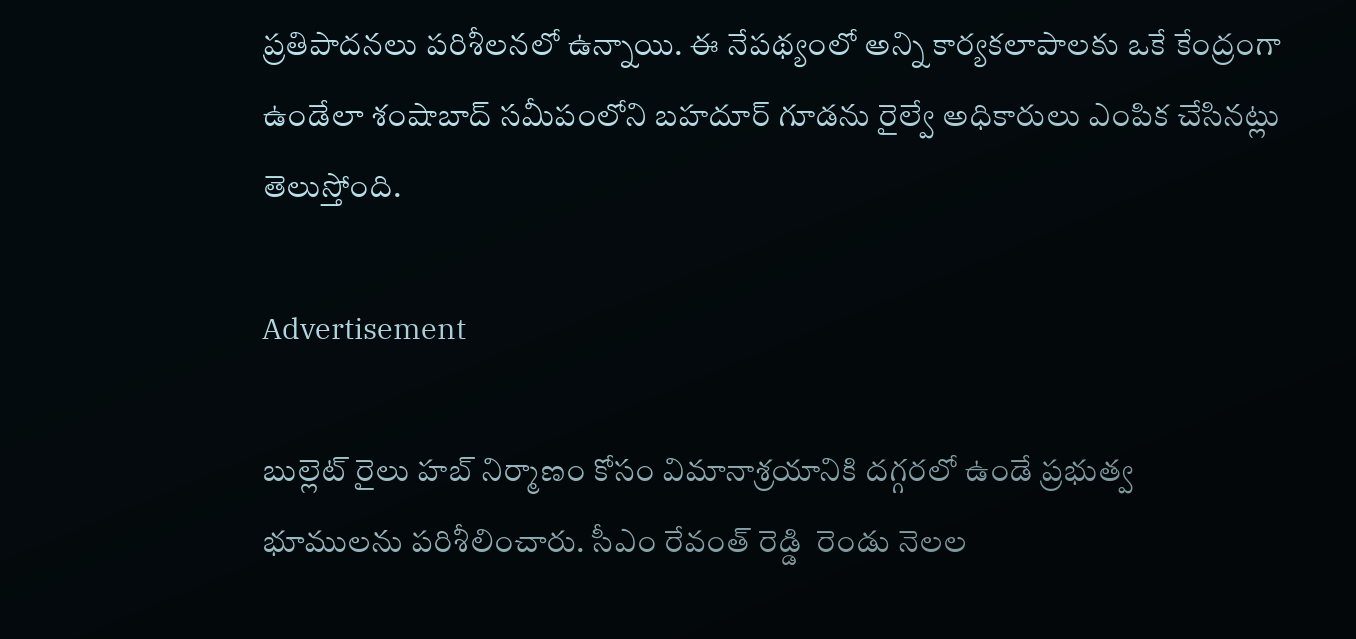ప్రతిపాదనలు పరిశీలనలో ఉన్నాయి. ఈ నేపథ్యంలో అన్ని కార్యకలాపాలకు ఒకే కేంద్రంగా ఉండేలా శంషాబాద్‌ సమీపంలోని బహదూర్‌ గూడను రైల్వే అధికారులు ఎంపిక చేసినట్లు తెలుస్తోంది.

Advertisement

బుల్లెట్ రైలు హబ్‌ నిర్మాణం కోసం విమానాశ్రయానికి దగ్గరలో ఉండే ప్రభుత్వ భూములను పరిశీలించారు. సీఎం రేవంత్ రెడ్డి  రెండు నెలల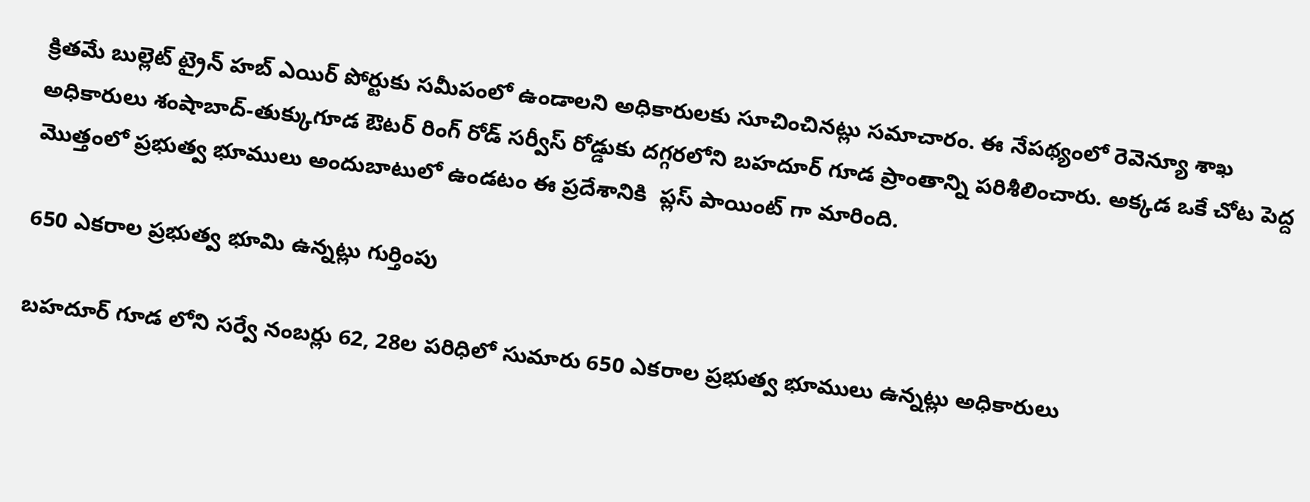క్రితమే బుల్లెట్‌ ట్రైన్‌ హబ్‌ ఎయిర్‌ పోర్టుకు సమీపంలో ఉండాలని అధికారులకు సూచించినట్లు సమాచారం. ఈ నేపథ్యంలో రెవెన్యూ శాఖ అధికారులు శంషాబాద్‌-తుక్కుగూడ ఔటర్‌ రింగ్‌ రోడ్‌ సర్వీస్‌ రోడ్డుకు దగ్గరలోని బహదూర్‌ గూడ ప్రాంతాన్ని పరిశీలించారు. అక్కడ ఒకే చోట పెద్ద మొత్తంలో ప్రభుత్వ భూములు అందుబాటులో ఉండటం ఈ ప్రదేశానికి  ప్లస్‌ పాయింట్‌ గా మారింది.

650 ఎకరాల ప్రభుత్వ భూమి ఉన్నట్లు గుర్తింపు

బహదూర్‌ గూడ లోని సర్వే నంబర్లు 62, 28ల పరిధిలో సుమారు 650 ఎకరాల ప్రభుత్వ భూములు ఉన్నట్లు అధికారులు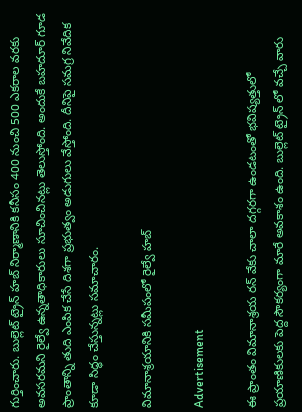గుర్తించారు. బుల్లెట్‌ ట్రైన్‌ హబ్‌ నిర్మాణానికి కనీసం 400 నుంచి 500 ఎకరాల వరకు అవసరమని రైల్వే ఉన్నతాధికారులు సూచించినట్లు తెలుస్తోంది. అందుకే బహదూర్‌ గూడ ప్రాంతాన్ని తుది ఎంపిక చేసే దిశగా ప్రభుత్వం అడుగులు వేస్తోంది. దీనిపై సమగ్ర నివేదిక కూడా సిద్ధం చేస్తున్నట్లు సమాచారం.

విమానాశ్రయానికి సమీపంలో రైల్వే హబ్

Advertisement

ఈ ప్రాంతం విమానాశ్రయ రన్‌ వేకు చాలా దగ్గరగా ఉండటంతో భవిష్యత్తులో ప్రయాణికులకు పెద్ద సౌకర్యంగా మారే అవకాశం ఉంది. బుల్లెట్‌ ట్రైన్‌ లో వచ్చే వారు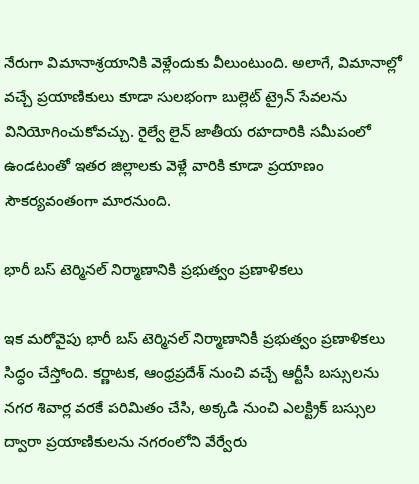నేరుగా విమానాశ్రయానికి వెళ్లేందుకు వీలుంటుంది. అలాగే, విమానాల్లో వచ్చే ప్రయాణికులు కూడా సులభంగా బుల్లెట్‌ ట్రైన్‌ సేవలను వినియోగించుకోవచ్చు. రైల్వే లైన్‌ జాతీయ రహదారికి సమీపంలో ఉండటంతో ఇతర జిల్లాలకు వెళ్లే వారికి కూడా ప్రయాణం సౌకర్యవంతంగా మారనుంది.

భారీ బస్ టెర్మినల్ నిర్మాణానికి ప్రభుత్వం ప్రణాళికలు

ఇక మరోవైపు భారీ బస్‌ టెర్మినల్‌ నిర్మాణానికీ ప్రభుత్వం ప్రణాళికలు సిద్ధం చేస్తోంది. కర్ణాటక, ఆంధ్రప్రదేశ్‌ నుంచి వచ్చే ఆర్టీసీ బస్సులను నగర శివార్ల వరకే పరిమితం చేసి, అక్కడి నుంచి ఎలక్ట్రిక్‌ బస్సుల ద్వారా ప్రయాణికులను నగరంలోని వేర్వేరు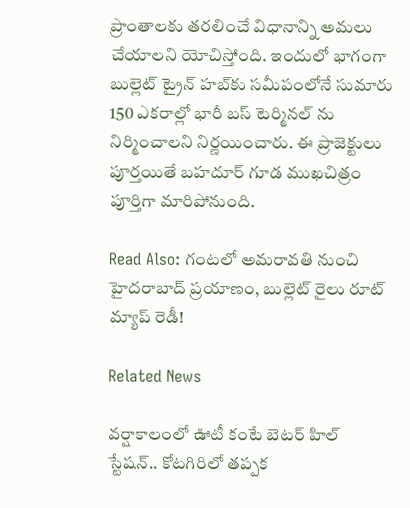ప్రాంతాలకు తరలించే విధానాన్ని అమలు చేయాలని యోచిస్తోంది. ఇందులో భాగంగా బుల్లెట్‌ ట్రైన్‌ హబ్‌కు సమీపంలోనే సుమారు 150 ఎకరాల్లో భారీ బస్‌ టెర్మినల్‌ ను నిర్మించాలని నిర్ణయించారు. ఈ ప్రాజెక్టులు పూర్తయితే బహదూర్‌ గూడ ముఖచిత్రం పూర్తిగా మారిపోనుంది.

Read Also: గంటలో అమరావతి నుంచి హైదరాబాద్‌ ప్రయాణం, బుల్లెట్ రైలు రూట్ మ్యాప్ రెడీ!

Related News

వర్షాకాలంలో ఊటీ కంటే బెటర్ హిల్ స్టేషన్.. కోటగిరిలో తప్పక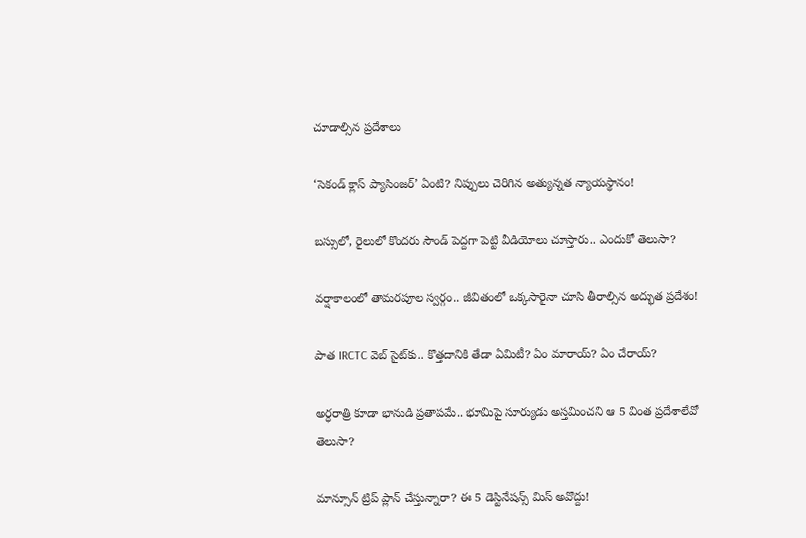చూడాల్సిన ప్రదేశాలు

‘సెకండ్ క్లాస్ ప్యాసింజర్’ ఏంటి? నిప్పులు చెరిగిన అత్యున్నత న్యాయస్థానం!

బస్సులో, రైలులో కొందరు సౌండ్ పెద్దగా పెట్టి వీడియోలు చూస్తారు.. ఎందుకో తెలుసా?

వర్షాకాలంలో తామరపూల స్వర్గం.. జీవితంలో ఒక్కసారైనా చూసి తీరాల్సిన అద్భుత ప్రదేశం!

పాత IRCTC వెబ్ సైట్‌కు.. కొత్తదానికి తేడా ఏమిటీ? ఏం మారాయ్? ఏం చేరాయ్?

అర్ధరాత్రి కూడా భానుడి ప్రతాపమే.. భూమిపై సూర్యుడు అస్తమించని ఆ 5 వింత ప్రదేశాలేవో తెలుసా?

మాన్సూన్ ట్రిప్ ప్లాన్ చేస్తున్నారా? ఈ 5 డెస్టినేషన్స్ మిస్ అవొద్దు!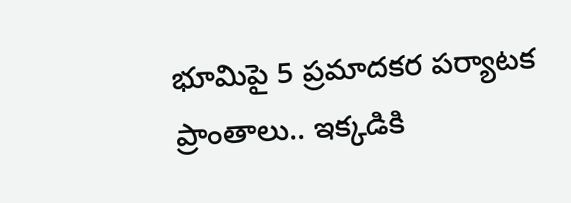భూమిపై 5 ప్రమాదకర పర్యాటక ప్రాంతాలు.. ఇక్కడికి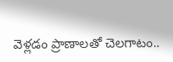వెళ్లడం ప్రాణాలతో చెలగాటం..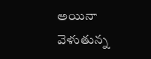అయినా వెళుతున్న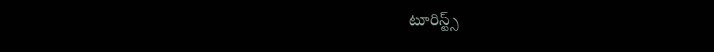టూరిస్ట్స్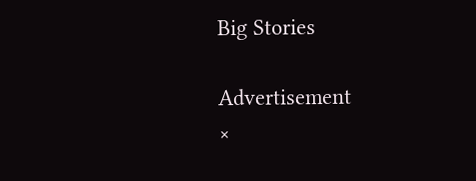Big Stories

Advertisement
×